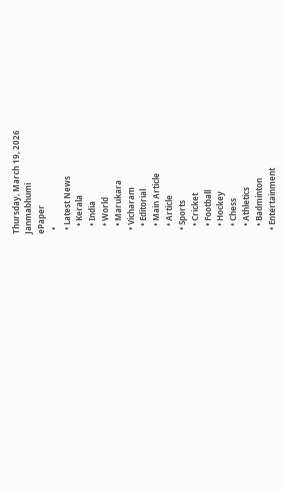Thursday, March 19, 2026
Janmabhumi
ePaper
  •
  • Latest News
    • Kerala
    • India
    • World
    • Marukara
  • Vicharam
    • Editorial
    • Main Article
    • Article
  • Sports
    • Cricket
    • Football
    • Hockey
    • Chess
    • Athletics
    • Badminton
  • Entertainment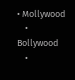• Mollywood
    • Bollywood
    •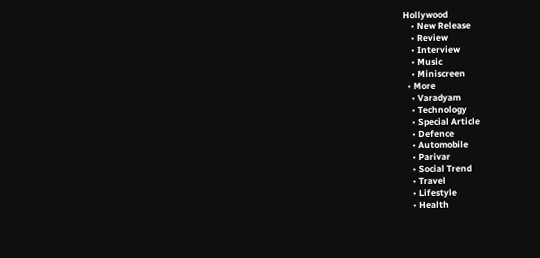Hollywood
    • New Release
    • Review
    • Interview
    • Music
    • Miniscreen
  • More
    • Varadyam
    • Technology
    • Special Article
    • Defence
    • Automobile
    • Parivar
    • Social Trend
    • Travel
    • Lifestyle
    • Health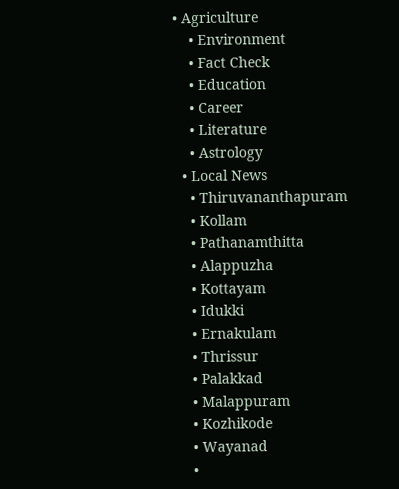• Agriculture
    • Environment
    • Fact Check
    • Education
    • Career
    • Literature
    • Astrology
  • Local News
    • Thiruvananthapuram
    • Kollam
    • Pathanamthitta
    • Alappuzha
    • Kottayam
    • Idukki
    • Ernakulam
    • Thrissur
    • Palakkad
    • Malappuram
    • Kozhikode
    • Wayanad
    •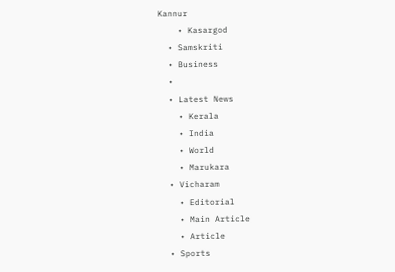Kannur
    • Kasargod
  • Samskriti
  • Business
  •
  • Latest News
    • Kerala
    • India
    • World
    • Marukara
  • Vicharam
    • Editorial
    • Main Article
    • Article
  • Sports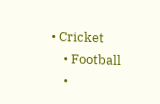• Cricket
    • Football
    •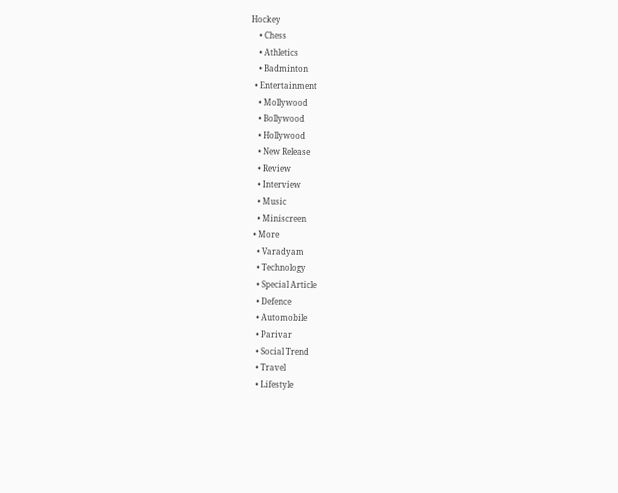Hockey
    • Chess
    • Athletics
    • Badminton
  • Entertainment
    • Mollywood
    • Bollywood
    • Hollywood
    • New Release
    • Review
    • Interview
    • Music
    • Miniscreen
  • More
    • Varadyam
    • Technology
    • Special Article
    • Defence
    • Automobile
    • Parivar
    • Social Trend
    • Travel
    • Lifestyle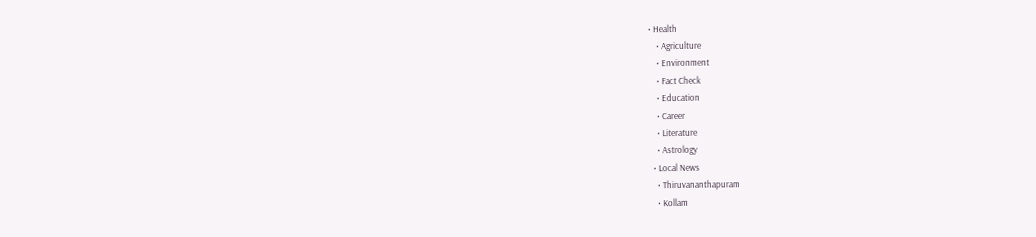• Health
    • Agriculture
    • Environment
    • Fact Check
    • Education
    • Career
    • Literature
    • Astrology
  • Local News
    • Thiruvananthapuram
    • Kollam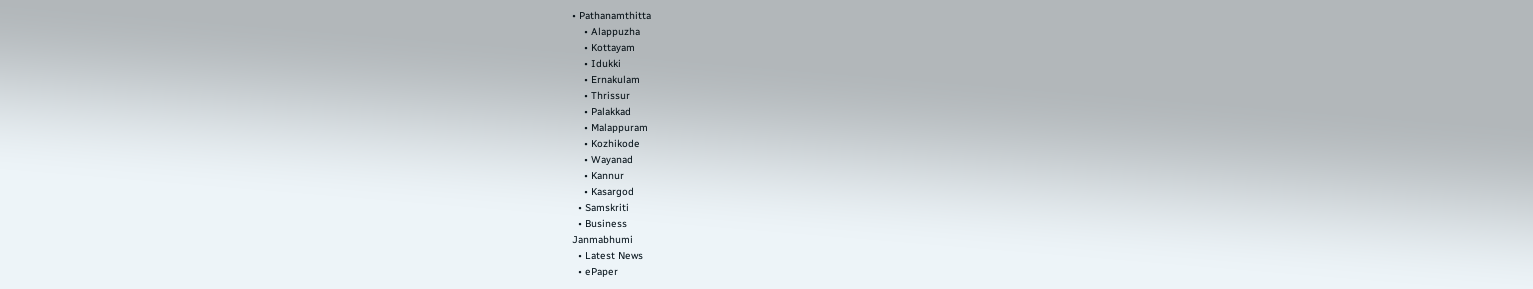• Pathanamthitta
    • Alappuzha
    • Kottayam
    • Idukki
    • Ernakulam
    • Thrissur
    • Palakkad
    • Malappuram
    • Kozhikode
    • Wayanad
    • Kannur
    • Kasargod
  • Samskriti
  • Business
Janmabhumi
  • Latest News
  • ePaper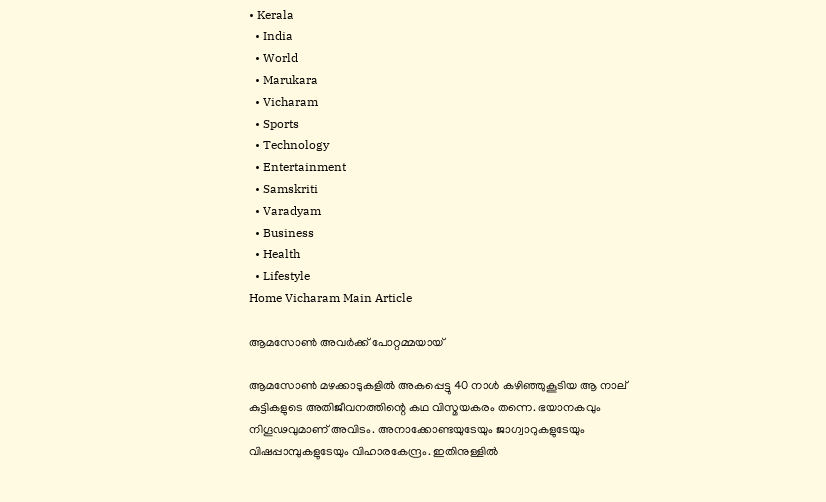• Kerala
  • India
  • World
  • Marukara
  • Vicharam
  • Sports
  • Technology
  • Entertainment
  • Samskriti
  • Varadyam
  • Business
  • Health
  • Lifestyle
Home Vicharam Main Article

ആമസോണ്‍ അവര്‍ക്ക് പോറ്റമ്മയായ്

ആമസോണ്‍ മഴക്കാടുകളില്‍ അകപ്പെട്ടു 40 നാള്‍ കഴിഞ്ഞുകൂടിയ ആ നാല് കുട്ടികളുടെ അതിജീവനത്തിന്റെ കഥ വിസ്മയകരം തന്നെ. ഭയാനകവും നിഗൂഢവുമാണ് അവിടം. അനാക്കോണ്ടയുടേയും ജാഗ്വാറുകളുടേയും വിഷപ്പാമ്പുകളുടേയും വിഹാരകേന്ദ്രം. ഇതിനുള്ളില്‍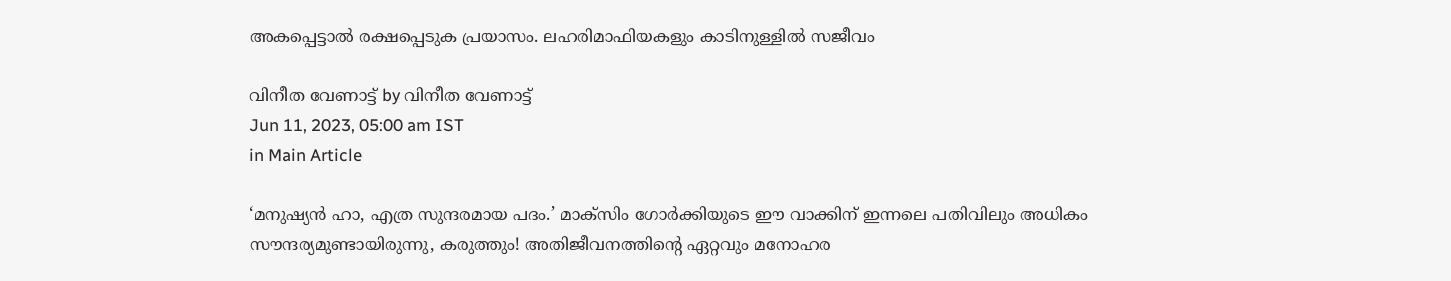അകപ്പെട്ടാല്‍ രക്ഷപ്പെടുക പ്രയാസം. ലഹരിമാഫിയകളും കാടിനുള്ളില്‍ സജീവം

വിനീത വേണാട്ട് by വിനീത വേണാട്ട്
Jun 11, 2023, 05:00 am IST
in Main Article

‘മനുഷ്യന്‍ ഹാ, എത്ര സുന്ദരമായ പദം.’ മാക്സിം ഗോര്‍ക്കിയുടെ ഈ വാക്കിന് ഇന്നലെ പതിവിലും അധികം സൗന്ദര്യമുണ്ടായിരുന്നു, കരുത്തും! അതിജീവനത്തിന്റെ ഏറ്റവും മനോഹര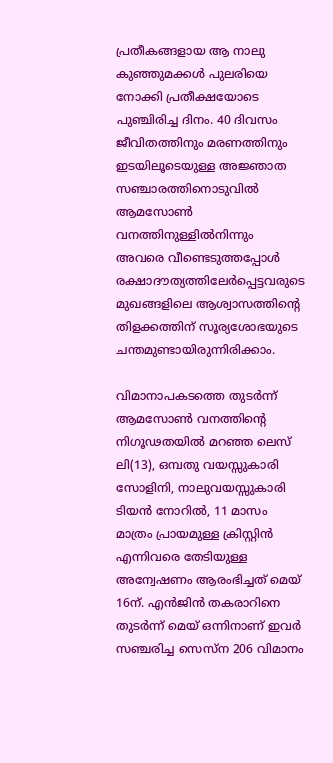പ്രതീകങ്ങളായ ആ നാലു കുഞ്ഞുമക്കള്‍ പുലരിയെ നോക്കി പ്രതീക്ഷയോടെ പുഞ്ചിരിച്ച ദിനം. 40 ദിവസം ജീവിതത്തിനും മരണത്തിനും ഇടയിലൂടെയുള്ള അജ്ഞാത സഞ്ചാരത്തിനൊടുവില്‍ ആമസോണ്‍ വനത്തിനുള്ളില്‍നിന്നും അവരെ വീണ്ടെടുത്തപ്പോള്‍ രക്ഷാദൗത്യത്തിലേര്‍പ്പെട്ടവരുടെ മുഖങ്ങളിലെ ആശ്വാസത്തിന്റെ തിളക്കത്തിന് സൂര്യശോഭയുടെ ചന്തമുണ്ടായിരുന്നിരിക്കാം.

വിമാനാപകടത്തെ തുടര്‍ന്ന് ആമസോണ്‍ വനത്തിന്റെ നിഗൂഢതയില്‍ മറഞ്ഞ ലെസ് ലി(13), ഒമ്പതു വയസ്സുകാരി സോളിനി, നാലുവയസ്സുകാരി ടിയന്‍ നോറില്‍, 11 മാസം മാത്രം പ്രായമുള്ള ക്രിസ്റ്റിന്‍ എന്നിവരെ തേടിയുള്ള അന്വേഷണം ആരംഭിച്ചത് മെയ് 16ന്. എന്‍ജിന്‍ തകരാറിനെ തുടര്‍ന്ന് മെയ് ഒന്നിനാണ് ഇവര്‍ സഞ്ചരിച്ച സെസ്ന 206 വിമാനം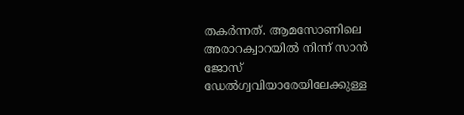തകര്‍ന്നത്. ആമസോണിലെ അരാറക്വാറയില്‍ നിന്ന് സാന്‍ ജോസ് ഡേല്‍ഗ്വവിയാരേയിലേക്കുള്ള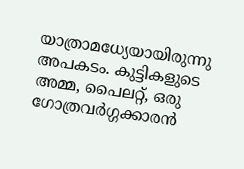യാത്രാമധ്യേയായിരുന്നു അപകടം. കുട്ടികളുടെ അമ്മ, പൈലറ്റ്, ഒരു ഗോത്രവര്‍ഗ്ഗക്കാരന്‍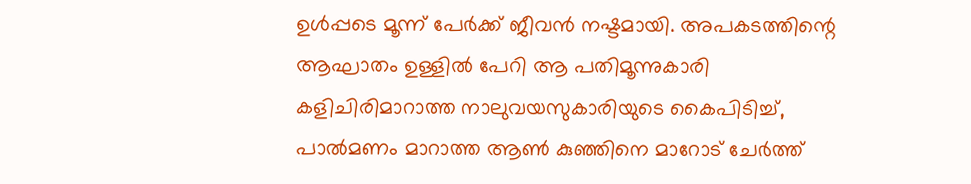ഉള്‍പ്പടെ മൂന്ന് പേര്‍ക്ക് ജീവന്‍ നഷ്ടമായി. അപകടത്തിന്റെ ആഘാതം ഉള്ളില്‍ പേറി ആ പതിമൂന്നുകാരി കളിചിരിമാറാത്ത നാലുവയസുകാരിയുടെ കൈപിടിച്ച്, പാല്‍മണം മാറാത്ത ആണ്‍ കുഞ്ഞിനെ മാറോട് ചേര്‍ത്ത്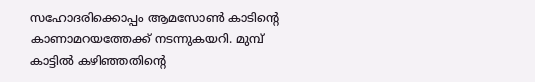സഹോദരിക്കൊപ്പം ആമസോണ്‍ കാടിന്റെ കാണാമറയത്തേക്ക് നടന്നുകയറി. മുമ്പ് കാട്ടില്‍ കഴിഞ്ഞതിന്റെ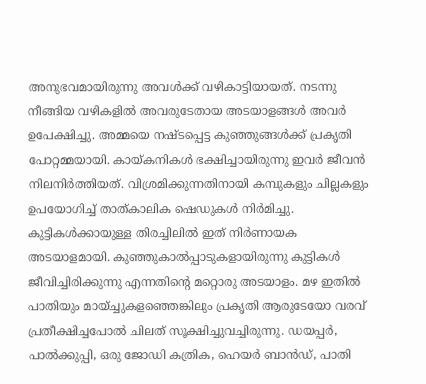അനുഭവമായിരുന്നു അവള്‍ക്ക് വഴികാട്ടിയായത്. നടന്നു നീങ്ങിയ വഴികളില്‍ അവരുടേതായ അടയാളങ്ങള്‍ അവര്‍ ഉപേക്ഷിച്ചു. അമ്മയെ നഷ്ടപ്പെട്ട കുഞ്ഞുങ്ങള്‍ക്ക് പ്രകൃതി പോറ്റമ്മയായി. കായ്‌കനികള്‍ ഭക്ഷിച്ചായിരുന്നു ഇവര്‍ ജീവന്‍ നിലനിര്‍ത്തിയത്. വിശ്രമിക്കുന്നതിനായി കമ്പുകളും ചില്ലകളും ഉപയോഗിച്ച് താത്കാലിക ഷെഡുകള്‍ നിര്‍മിച്ചു. കുട്ടികള്‍ക്കായുള്ള തിരച്ചിലില്‍ ഇത് നിര്‍ണായക അടയാളമായി. കുഞ്ഞുകാല്‍പ്പാടുകളായിരുന്നു കുട്ടികള്‍ ജീവിച്ചിരിക്കുന്നു എന്നതിന്റെ മറ്റൊരു അടയാളം. മഴ ഇതില്‍ പാതിയും മായ്ച്ചുകളഞ്ഞെങ്കിലും പ്രകൃതി ആരുടേയോ വരവ് പ്രതീക്ഷിച്ചപോല്‍ ചിലത് സൂക്ഷിച്ചുവച്ചിരുന്നു. ഡയപ്പര്‍, പാല്‍ക്കുപ്പി, ഒരു ജോഡി കത്രിക, ഹെയര്‍ ബാന്‍ഡ്, പാതി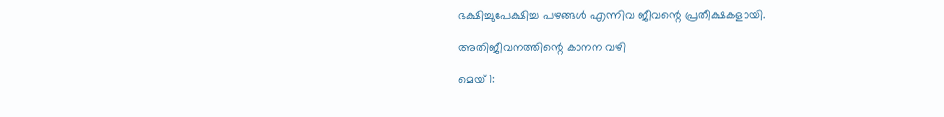ഭക്ഷിച്ചുപേക്ഷിച്ച പഴങ്ങള്‍ എന്നിവ ജീവന്റെ പ്രതീക്ഷകളായി.

അതിജീവനത്തിന്റെ കാനന വഴി

മെയ് 1: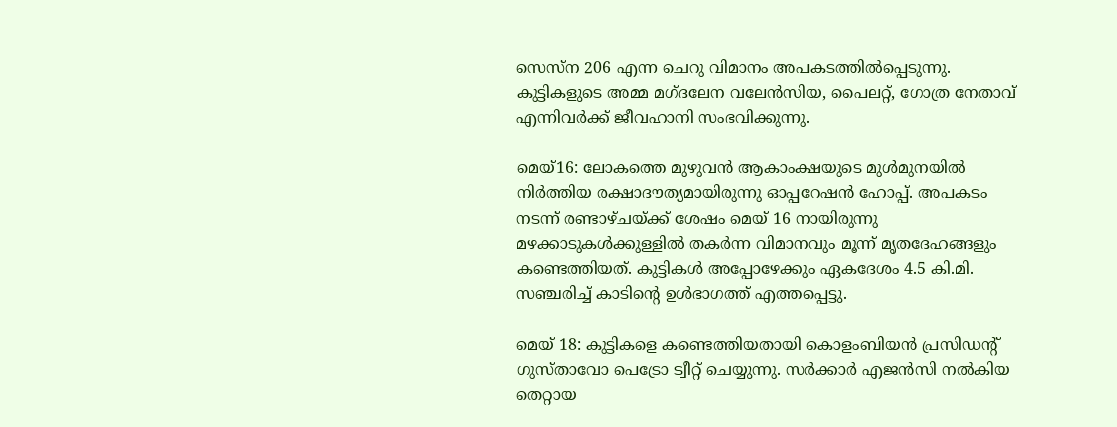സെസ്ന 206 എന്ന ചെറു വിമാനം അപകടത്തില്‍പ്പെടുന്നു. കുട്ടികളുടെ അമ്മ മഗ്ദലേന വലേന്‍സിയ, പൈലറ്റ്, ഗോത്ര നേതാവ് എന്നിവര്‍ക്ക് ജീവഹാനി സംഭവിക്കുന്നു.

മെയ്16: ലോകത്തെ മുഴുവന്‍ ആകാംക്ഷയുടെ മുള്‍മുനയില്‍ നിര്‍ത്തിയ രക്ഷാദൗത്യമായിരുന്നു ഓപ്പറേഷന്‍ ഹോപ്പ്. അപകടം നടന്ന് രണ്ടാഴ്ചയ്‌ക്ക് ശേഷം മെയ് 16 നായിരുന്നു മഴക്കാടുകള്‍ക്കുള്ളില്‍ തകര്‍ന്ന വിമാനവും മൂന്ന് മൃതദേഹങ്ങളും കണ്ടെത്തിയത്. കുട്ടികള്‍ അപ്പോഴേക്കും ഏകദേശം 4.5 കി.മി. സഞ്ചരിച്ച് കാടിന്റെ ഉള്‍ഭാഗത്ത് എത്തപ്പെട്ടു.

മെയ് 18: കുട്ടികളെ കണ്ടെത്തിയതായി കൊളംബിയന്‍ പ്രസിഡന്റ് ഗുസ്താവോ പെട്രോ ട്വീറ്റ് ചെയ്യുന്നു. സര്‍ക്കാര്‍ എജന്‍സി നല്‍കിയ തെറ്റായ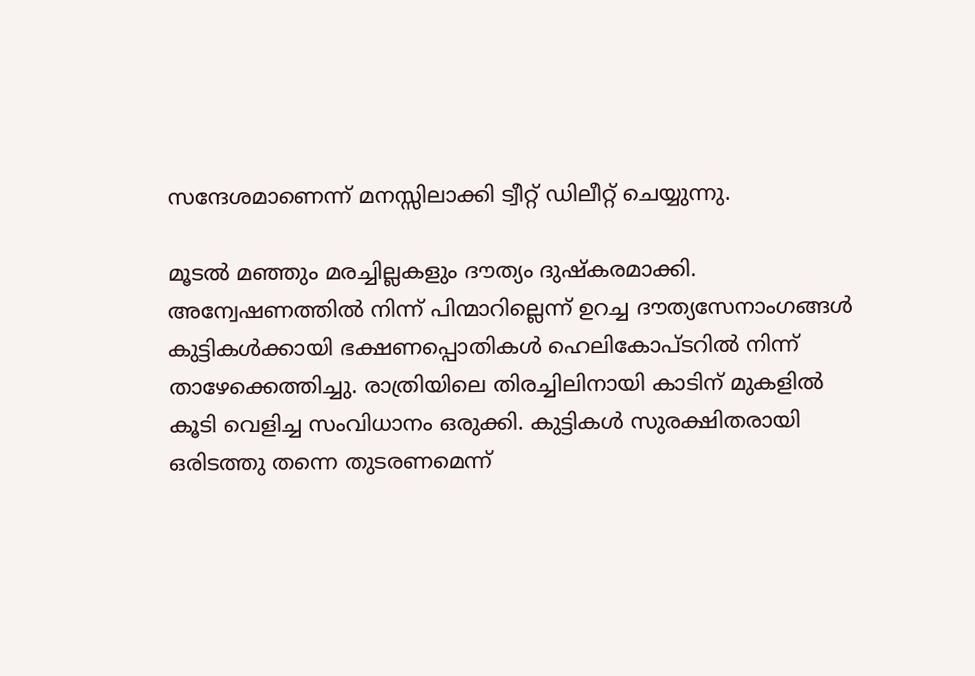സന്ദേശമാണെന്ന് മനസ്സിലാക്കി ട്വീറ്റ് ഡിലീറ്റ് ചെയ്യുന്നു.

മൂടല്‍ മഞ്ഞും മരച്ചില്ലകളും ദൗത്യം ദുഷ്‌കരമാക്കി. അന്വേഷണത്തില്‍ നിന്ന് പിന്മാറില്ലെന്ന് ഉറച്ച ദൗത്യസേനാംഗങ്ങള്‍ കുട്ടികള്‍ക്കായി ഭക്ഷണപ്പൊതികള്‍ ഹെലികോപ്ടറില്‍ നിന്ന് താഴേക്കെത്തിച്ചു. രാത്രിയിലെ തിരച്ചിലിനായി കാടിന് മുകളില്‍ കൂടി വെളിച്ച സംവിധാനം ഒരുക്കി. കുട്ടികള്‍ സുരക്ഷിതരായി ഒരിടത്തു തന്നെ തുടരണമെന്ന്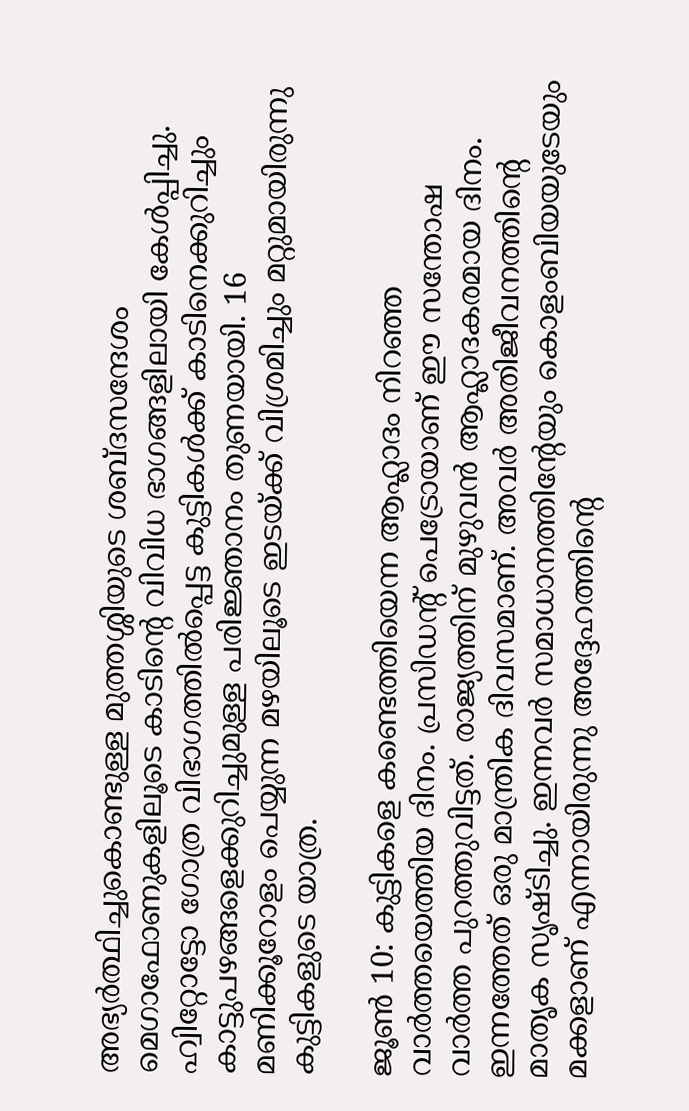അഭ്യര്‍ത്ഥിച്ചുകൊണ്ടുള്ള മുത്തശ്ശിയുടെ ശബ്ദസന്ദേശം മെഗാഫോണുകളിലൂടെ കാടിന്റെ വിവിധ ഭാഗങ്ങളിലായി കേള്‍പ്പിച്ചു. ഹ്വിറ്റോട്ടോ ഗോത്ര വിഭാഗത്തില്‍പ്പെട്ട കുട്ടികള്‍ക്ക് കാടിനെക്കുറിച്ചും കാട്ടുപഴങ്ങളെക്കുറിച്ചുമുള്ള പരിജ്ഞാനം തുണയായി. 16 മണിക്കൂറോളം പെയ്യുന്ന മഴയിലൂടെ ഇടയ്‌ക്ക് വിശ്രമിച്ചും മറ്റുമായിരുന്നു കുട്ടികളുടെ യാത്ര.

ജൂണ്‍ 10: കുട്ടികളെ കണ്ടെത്തിയെന്ന ആഹ്ലാദം നിറഞ്ഞ വാര്‍ത്തയെത്തിയ ദിനം. പ്രസിഡന്റ് പെട്രോയാണ് ഈ സന്തോഷ വാര്‍ത്ത പുറത്തുവിട്ടത്. രാജ്യത്തിന് മുഴുവന്‍ ആഹ്ലാദകരമായ ദിനം. ഇന്നത്തേത് ഒരു മാന്ത്രിക ദിവസമാണ്. അവര്‍ അതിജീവനത്തിന്റെ മാതൃക സൃഷ്ടിച്ചു. ഇന്നവര്‍ സമാധാനത്തിന്റേയും കൊളംബിയയുടേയും മക്കളാണ് എന്നായിരുന്നു അദ്ദേഹത്തിന്റെ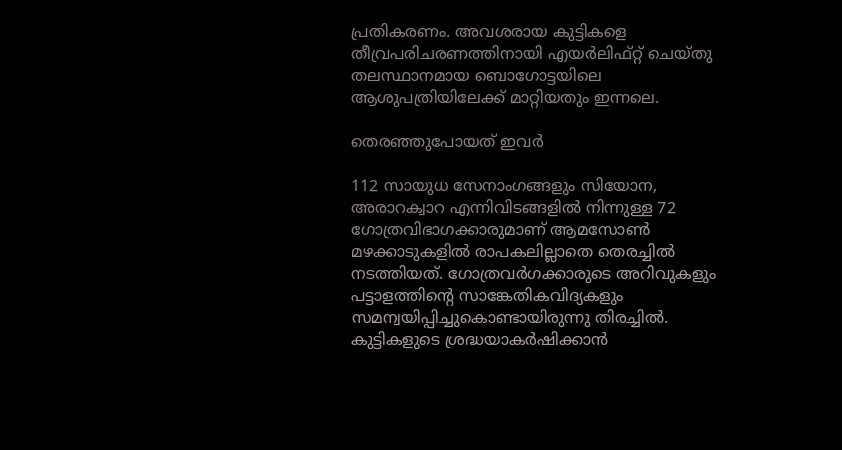പ്രതികരണം. അവശരായ കുട്ടികളെ തീവ്രപരിചരണത്തിനായി എയര്‍ലിഫ്റ്റ് ചെയ്തു തലസ്ഥാനമായ ബൊഗോട്ടയിലെ ആശുപത്രിയിലേക്ക് മാറ്റിയതും ഇന്നലെ.

തെരഞ്ഞുപോയത് ഇവര്‍

112 സായുധ സേനാംഗങ്ങളും സിയോന, അരാറക്വാറ എന്നിവിടങ്ങളില്‍ നിന്നുള്ള 72 ഗോത്രവിഭാഗക്കാരുമാണ് ആമസോണ്‍ മഴക്കാടുകളില്‍ രാപകലില്ലാതെ തെരച്ചില്‍ നടത്തിയത്. ഗോത്രവര്‍ഗക്കാരുടെ അറിവുകളും പട്ടാളത്തിന്റെ സാങ്കേതികവിദ്യകളും സമന്വയിപ്പിച്ചുകൊണ്ടായിരുന്നു തിരച്ചില്‍. കുട്ടികളുടെ ശ്രദ്ധയാകര്‍ഷിക്കാന്‍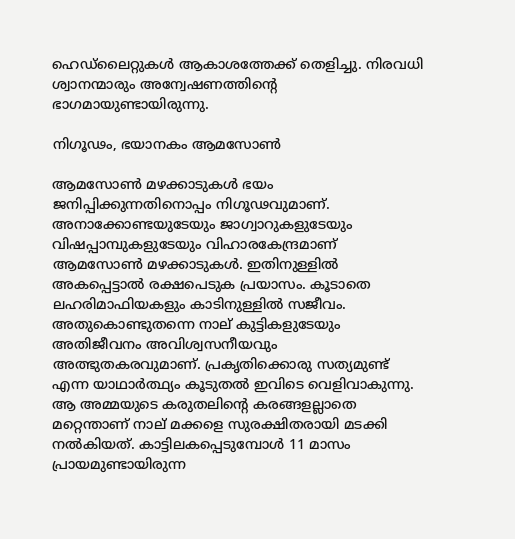ഹെഡ്ലൈറ്റുകള്‍ ആകാശത്തേക്ക് തെളിച്ചു. നിരവധി ശ്വാനന്മാരും അന്വേഷണത്തിന്റെ ഭാഗമായുണ്ടായിരുന്നു.

നിഗൂഢം, ഭയാനകം ആമസോണ്‍

ആമസോണ്‍ മഴക്കാടുകള്‍ ഭയം ജനിപ്പിക്കുന്നതിനൊപ്പം നിഗൂഢവുമാണ്. അനാക്കോണ്ടയുടേയും ജാഗ്വാറുകളുടേയും വിഷപ്പാമ്പുകളുടേയും വിഹാരകേന്ദ്രമാണ് ആമസോണ്‍ മഴക്കാടുകള്‍. ഇതിനുള്ളില്‍ അകപ്പെട്ടാല്‍ രക്ഷപെടുക പ്രയാസം. കൂടാതെ ലഹരിമാഫിയകളും കാടിനുള്ളില്‍ സജീവം. അതുകൊണ്ടുതന്നെ നാല് കുട്ടികളുടേയും അതിജീവനം അവിശ്വസനീയവും അത്ഭുതകരവുമാണ്. പ്രകൃതിക്കൊരു സത്യമുണ്ട് എന്ന യാഥാര്‍ത്ഥ്യം കൂടുതല്‍ ഇവിടെ വെളിവാകുന്നു. ആ അമ്മയുടെ കരുതലിന്റെ കരങ്ങളല്ലാതെ മറ്റെന്താണ് നാല് മക്കളെ സുരക്ഷിതരായി മടക്കി നല്‍കിയത്. കാട്ടിലകപ്പെടുമ്പോള്‍ 11 മാസം പ്രായമുണ്ടായിരുന്ന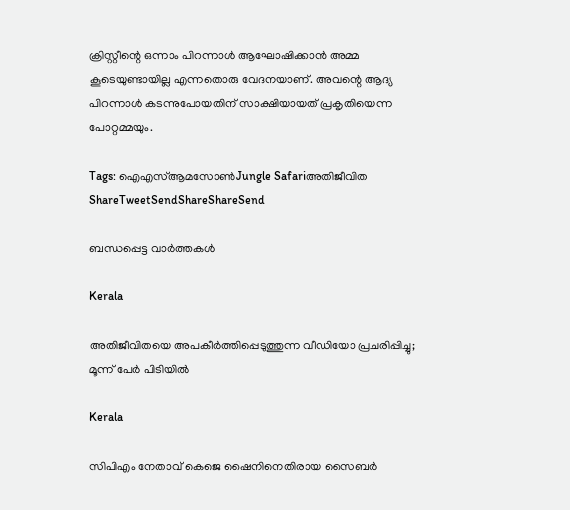ക്രിസ്റ്റീന്റെ ഒന്നാം പിറന്നാള്‍ ആഘോഷിക്കാന്‍ അമ്മ കൂടെയുണ്ടായില്ല എന്നതൊരു വേദനയാണ്. അവന്റെ ആദ്യ പിറന്നാള്‍ കടന്നുപോയതിന് സാക്ഷിയായത് പ്രകൃതിയെന്ന പോറ്റമ്മയും.

Tags: ഐഎസ്ആമസോണ്‍Jungle Safariഅതിജീവിത
ShareTweetSendShareShareSend

ബന്ധപ്പെട്ട വാര്‍ത്തകള്‍

Kerala

അതിജീവിതയെ അപകീര്‍ത്തിപ്പെടുത്തുന്ന വീഡിയോ പ്രചരിപ്പിച്ചു; മൂന്ന് പേര്‍ പിടിയില്‍

Kerala

സിപിഎം നേതാവ് കെജെ ഷൈനിനെതിരായ സൈബര്‍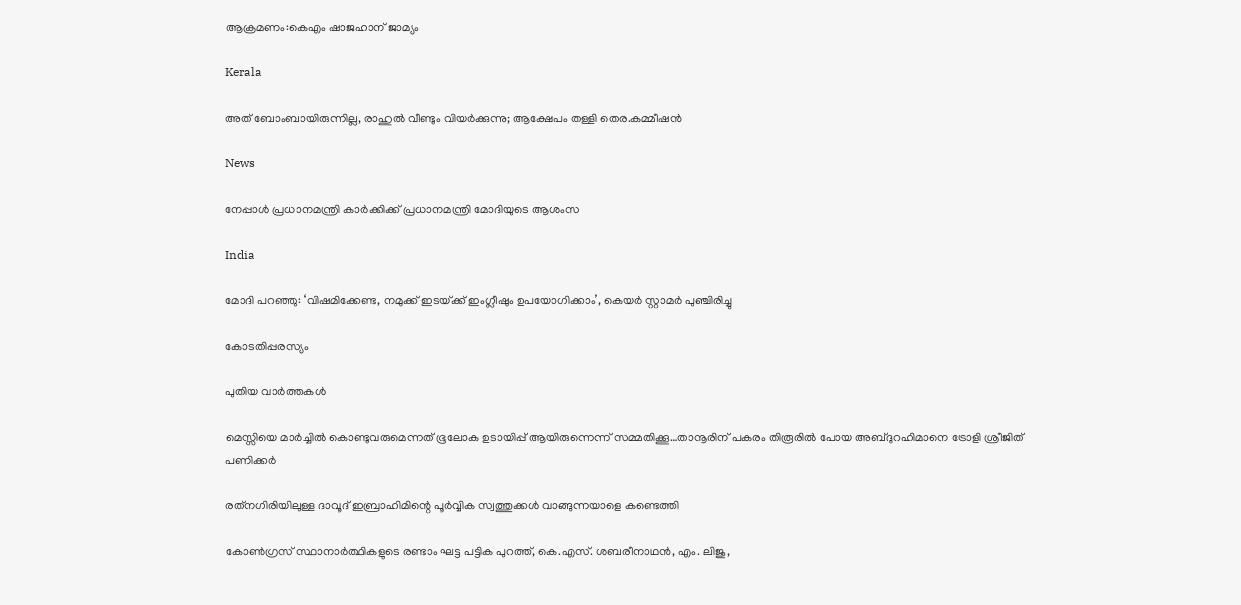ആക്രമണം:കെഎം ഷാജഹാന് ജാമ്യം

Kerala

അത് ബോംബായിരുന്നില്ല, രാഹുൽ വീണ്ടും വിയർക്കുന്നു; ആക്ഷേപം തള്ളി തെര.കമ്മീഷൻ

News

നേപ്പാൾ പ്രധാനമന്ത്രി കാർക്കിക്ക് പ്രധാനമന്ത്രി മോദിയുടെ ആശംസ

India

മോദി പറഞ്ഞു: ‘വിഷമിക്കേണ്ട, നമുക്ക് ഇടയ്‌ക്ക് ഇംഗ്ലീഷും ഉപയോഗിക്കാം’, കെയര്‍ സ്റ്റാമര്‍ പുഞ്ചിരിച്ചു

കോടതിപ്പരസ്യം

പുതിയ വാര്‍ത്തകള്‍

മെസ്സിയെ മാര്‍ച്ചില്‍ കൊണ്ടുവരുമെന്നത് ഭൂലോക ഉടായിപ്പ് ആയിരുന്നെന്ന് സമ്മതിക്കൂ…താനൂരിന് പകരം തിരൂരില്‍ പോയ അബ്ദുറഹിമാനെ ട്രോളി ശ്രീജിത് പണിക്കര്‍

രത്‌നഗിരിയിലുള്ള ദാവൂദ് ഇബ്രാഹിമിന്റെ പൂർവ്വിക സ്വത്തുക്കൾ വാങ്ങുന്നയാളെ കണ്ടെത്തി

കോണ്‍ഗ്രസ് സ്ഥാനാര്‍ത്ഥികളുടെ രണ്ടാം ഘട്ട പട്ടിക പുറത്ത്, കെ.എസ്. ശബരീനാഥന്‍, എം. ലിജു,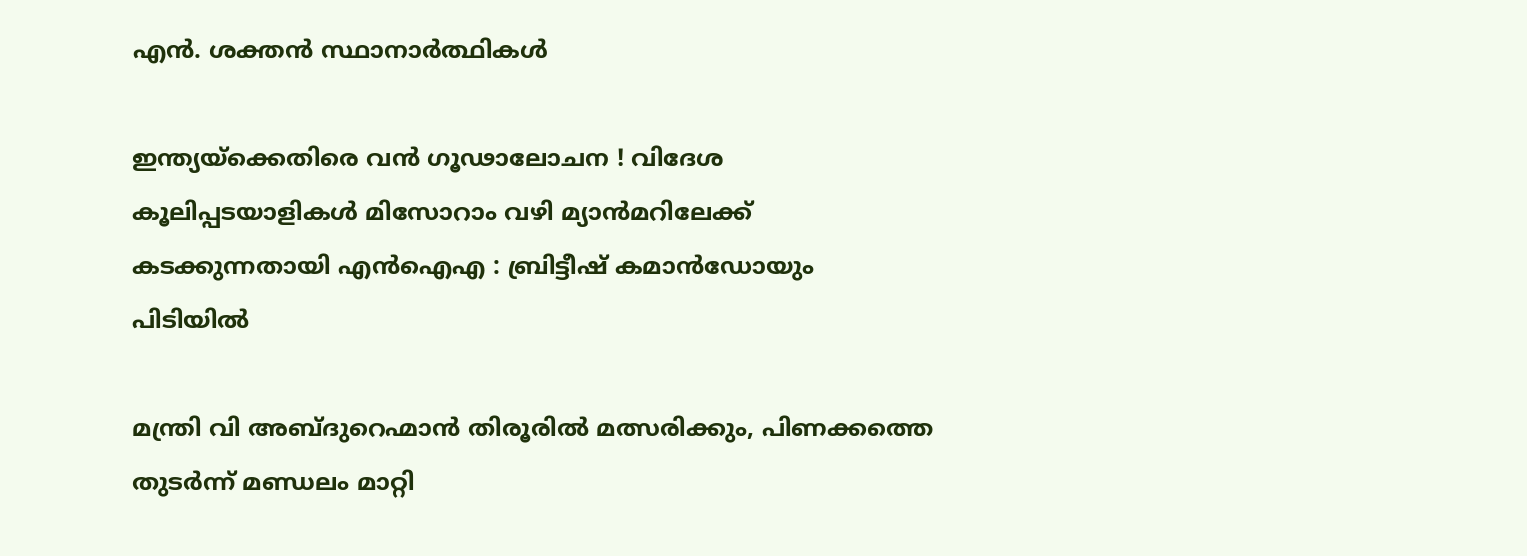എന്‍. ശക്തന്‍ സ്ഥാനാര്‍ത്ഥികള്‍

ഇന്ത്യയ്‌ക്കെതിരെ വൻ ഗൂഢാലോചന ! വിദേശ കൂലിപ്പടയാളികൾ മിസോറാം വഴി മ്യാൻമറിലേക്ക് കടക്കുന്നതായി എൻഐഎ : ബ്രിട്ടീഷ് കമാൻഡോയും പിടിയിൽ

മന്ത്രി വി അബ്ദുറെഹ്മാന്‍ തിരൂരില്‍ മത്സരിക്കും, പിണക്കത്തെ തുടര്‍ന്ന് മണ്ഡലം മാറ്റി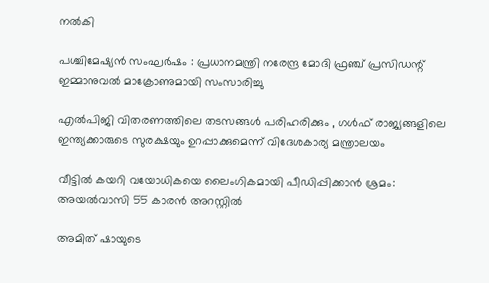നല്‍കി

പശ്ചിമേഷ്യൻ സംഘർഷം : പ്രധാനമന്ത്രി നരേന്ദ്ര മോദി ഫ്രഞ്ച് പ്രസിഡന്റ് ഇമ്മാനുവൽ മാക്രോണുമായി സംസാരിച്ചു

എൽപിജി വിതരണത്തിലെ തടസങ്ങൾ പരിഹരിക്കും , ഗൾഫ് രാജ്യങ്ങളിലെ ഇന്ത്യക്കാരുടെ സുരക്ഷയും ഉറപ്പാക്കുമെന്ന് വിദേശകാര്യ മന്ത്രാലയം

വീട്ടില്‍ കയറി വയോധികയെ ലൈംഗികമായി പീഡിപ്പിക്കാന്‍ ശ്രമം: അയല്‍വാസി 55 കാരന്‍ അറസ്റ്റില്‍

അമിത് ഷായുടെ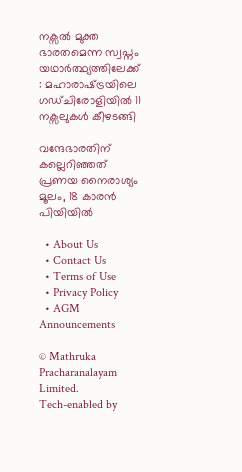നക്സൽ മുക്ത ഭാരതമെന്ന സ്വപ്നം യഥാർത്ഥ്യത്തിലേക്ക് : മഹാരാഷ്‌ട്രയിലെ ഗഡ്ചിരോളിയിൽ 11 നക്സലുകൾ കീഴടങ്ങി

വന്ദേഭാരതിന് കല്ലെറിഞ്ഞത് പ്രണയ നൈരാശ്യം മൂലം, 18 കാരന്‍ പിയിയില്‍

  • About Us
  • Contact Us
  • Terms of Use
  • Privacy Policy
  • AGM Announcements

© Mathruka Pracharanalayam Limited.
Tech-enabled by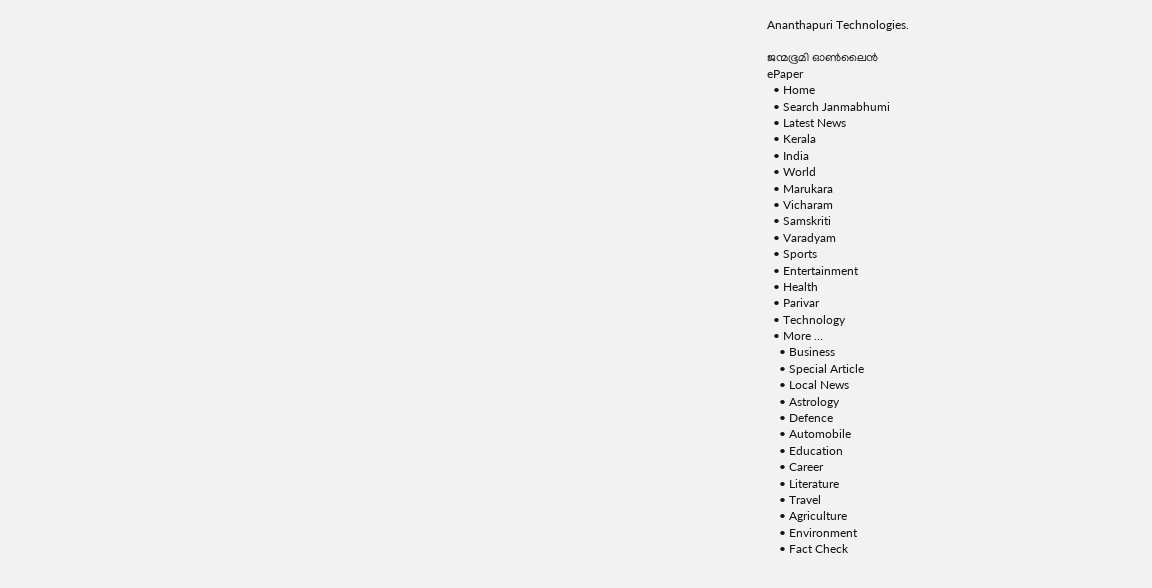Ananthapuri Technologies.

ജന്മഭൂമി ഓണ്‍ലൈന്‍
ePaper
  • Home
  • Search Janmabhumi
  • Latest News
  • Kerala
  • India
  • World
  • Marukara
  • Vicharam
  • Samskriti
  • Varadyam
  • Sports
  • Entertainment
  • Health
  • Parivar
  • Technology
  • More …
    • Business
    • Special Article
    • Local News
    • Astrology
    • Defence
    • Automobile
    • Education
    • Career
    • Literature
    • Travel
    • Agriculture
    • Environment
    • Fact Check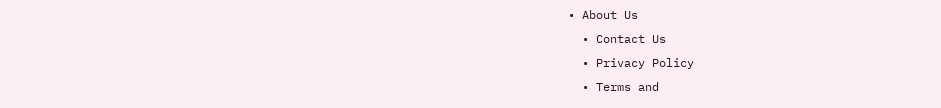• About Us
  • Contact Us
  • Privacy Policy
  • Terms and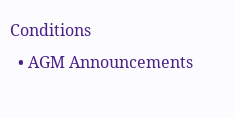Conditions
  • AGM Announcements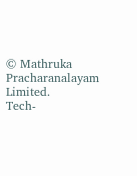© Mathruka Pracharanalayam Limited.
Tech-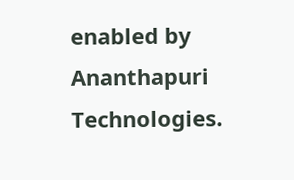enabled by Ananthapuri Technologies.